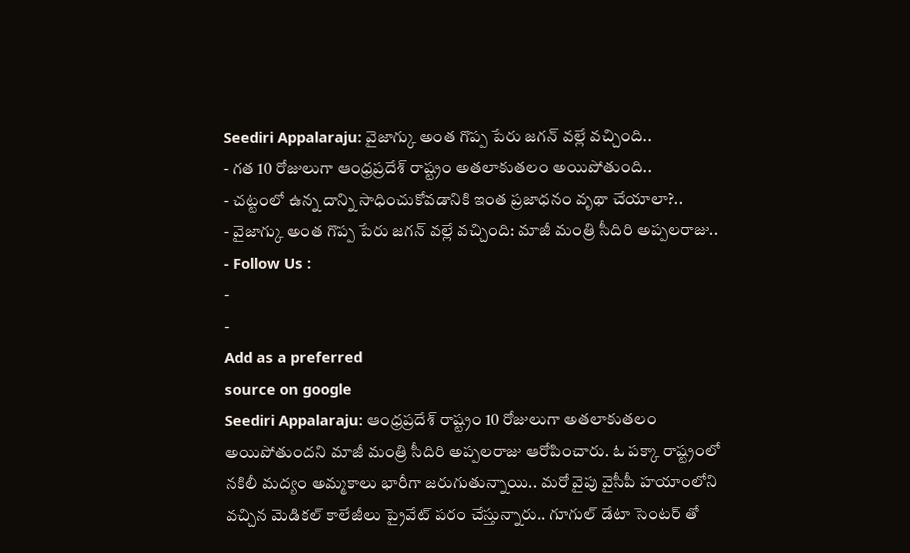Seediri Appalaraju: వైజాగ్కు అంత గొప్ప పేరు జగన్ వల్లే వచ్చింది..
- గత 10 రోజులుగా ఆంధ్రప్రదేశ్ రాష్ట్రం అతలాకుతలం అయిపోతుంది..
- చట్టంలో ఉన్న దాన్ని సాధించుకోవడానికి ఇంత ప్రజాధనం వృథా చేయాలా?..
- వైజాగ్కు అంత గొప్ప పేరు జగన్ వల్లే వచ్చింది: మాజీ మంత్రి సీదిరి అప్పలరాజు..
- Follow Us :
-
-
Add as a preferred
source on google
Seediri Appalaraju: ఆంధ్రప్రదేశ్ రాష్ట్రం 10 రోజులుగా అతలాకుతలం అయిపోతుందని మాజీ మంత్రి సీదిరి అప్పలరాజు ఆరోపించారు. ఓ పక్కా రాష్ట్రంలో నకిలీ మద్యం అమ్మకాలు భారీగా జరుగుతున్నాయి.. మరో వైపు వైసీపీ హయాంలోని వచ్చిన మెడికల్ కాలేజీలు ప్రైవేట్ పరం చేస్తున్నారు.. గూగుల్ డేటా సెంటర్ తో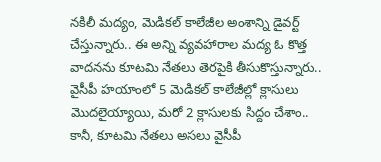నకిలీ మద్యం, మెడికల్ కాలేజీల అంశాన్ని డైవర్ట్ చేస్తున్నారు.. ఈ అన్ని వ్యవహారాల మద్య ఓ కొత్త వాదనను కూటమి నేతలు తెరపైకి తీసుకొస్తున్నారు.. వైసీపీ హయాంలో 5 మెడికల్ కాలేజీల్లో క్లాసులు మొదలైయ్యాయి, మరో 2 క్లాసులకు సిద్దం చేశాం.. కానీ, కూటమి నేతలు అసలు వైసీపీ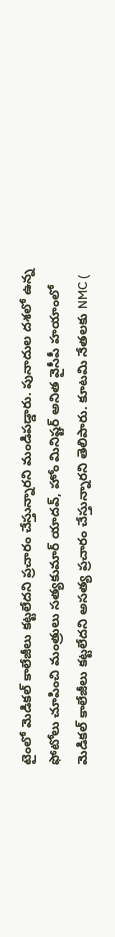టైంలో మెడికల్ కాలేజీలు కట్టలేదని ప్రచారం చేస్తున్నారని మండిపడ్డారు. పునాదుల దశలో ఉన్న ఫోటోలు చూపించి మంత్రులు సత్యకుమార్ యాదవ్, హోం మినిష్టర్ అనిత వైసీపీ హయాంలో మెడికల్ కాలేజీలు కట్టలేదని అసత్య ప్రచారం చేస్తున్నారని తెలిపారు. కూటమి నేతలకు NMC (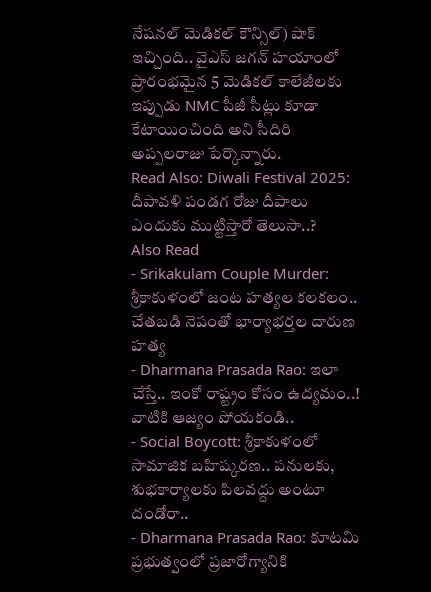నేషనల్ మెడికల్ కౌన్సిల్) షాక్ ఇచ్చింది.. వైఎస్ జగన్ హయాంలో ప్రారంభమైన 5 మెడికల్ కాలేజీలకు ఇప్పుడు NMC పీజీ సీట్లు కూడా కేటాయించింది అని సీదిరి అప్పలరాజు పేర్కొన్నారు.
Read Also: Diwali Festival 2025: దీపావళి పండగ రోజు దీపాలు ఎందుకు ముట్టిస్తారో తెలుసా..?
Also Read
- Srikakulam Couple Murder: శ్రీకాకుళంలో జంట హత్యల కలకలం.. చేతబడి నెపంతో భార్యాభర్తల దారుణ హత్య
- Dharmana Prasada Rao: ఇలా చేస్తే.. ఇంకో రాష్ట్రం కోసం ఉద్యమం..! వాటికి ఆజ్యం పోయకండి..
- Social Boycott: శ్రీకాకుళంలో సామాజిక బహిష్కరణ.. పనులకు, శుభకార్యాలకు పిలవద్దు అంటూ దండోరా..
- Dharmana Prasada Rao: కూటమి ప్రభుత్వంలో ప్రజారోగ్యానికి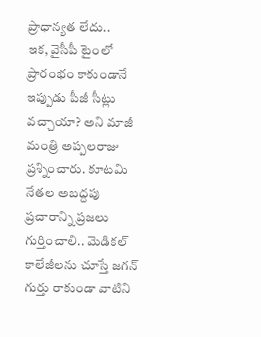ప్రాధాన్యత లేదు..
ఇక, వైసీపీ టైంలో ప్రారంభం కాకుండానే ఇప్పుడు పీజీ సీట్లు వచ్చాయా? అని మాజీ మంత్రి అప్పలరాజు ప్రశ్నించారు. కూటమి నేతల అబద్దపు ప్రచారాన్ని ప్రజలు గుర్తించాలి.. మెడికల్ కాలేజీలను చూస్తే జగన్ గుర్తు రాకుండా వాటిని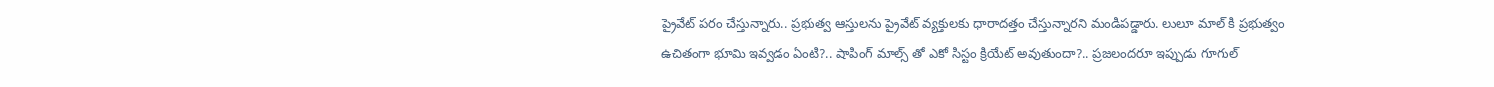ప్రైవేట్ పరం చేస్తున్నారు.. ప్రభుత్వ ఆస్తులను ప్రైవేట్ వ్యక్తులకు ధారాదత్తం చేస్తున్నారని మండిపడ్డారు. లులూ మాల్ కి ప్రభుత్వం ఉచితంగా భూమి ఇవ్వడం ఏంటి?.. షాపింగ్ మాల్స్ తో ఎకో సిస్టం క్రియేట్ అవుతుందా?.. ప్రజలందరూ ఇప్పుడు గూగుల్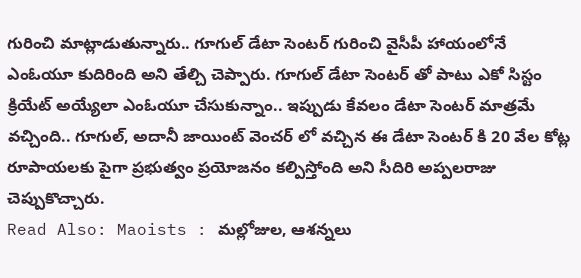గురించి మాట్లాడుతున్నారు.. గూగుల్ డేటా సెంటర్ గురించి వైసీపీ హాయంలోనే ఎంఓయూ కుదిరింది అని తేల్చి చెప్పారు. గూగుల్ డేటా సెంటర్ తో పాటు ఎకో సిస్టం క్రియేట్ అయ్యేలా ఎంఓయూ చేసుకున్నాం.. ఇప్పుడు కేవలం డేటా సెంటర్ మాత్రమే వచ్చింది.. గూగుల్, అదానీ జాయింట్ వెంచర్ లో వచ్చిన ఈ డేటా సెంటర్ కి 20 వేల కోట్ల రూపాయలకు పైగా ప్రభుత్వం ప్రయోజనం కల్పిస్తోంది అని సీదిరి అప్పలరాజు చెప్పుకొచ్చారు.
Read Also: Maoists : మల్లోజుల, ఆశన్నలు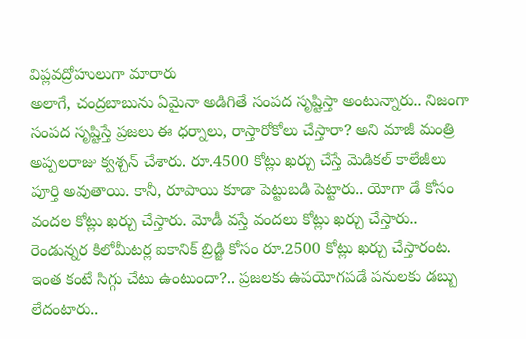విప్లవద్రోహులుగా మారారు
అలాగే, చంద్రబాబును ఏమైనా అడిగితే సంపద సృష్టిస్తా అంటున్నారు.. నిజంగా సంపద సృష్టిస్తే ప్రజలు ఈ ధర్నాలు, రాస్తారోకోలు చేస్తారా? అని మాజీ మంత్రి అప్పలరాజు క్వశ్చన్ చేశారు. రూ.4500 కోట్లు ఖర్చు చేస్తే మెడికల్ కాలేజీలు పూర్తి అవుతాయి. కానీ, రూపాయి కూడా పెట్టుబడి పెట్టారు.. యోగా డే కోసం వందల కోట్లు ఖర్చు చేస్తారు. మోడీ వస్తే వందలు కోట్లు ఖర్చు చేస్తారు.. రెండున్నర కిలోమీటర్ల ఐకానిక్ బ్రిడ్జి కోసం రూ.2500 కోట్లు ఖర్చు చేస్తారంట. ఇంత కంటే సిగ్గు చేటు ఉంటుందా?.. ప్రజలకు ఉపయోగపడే పనులకు డబ్బు లేదంటారు..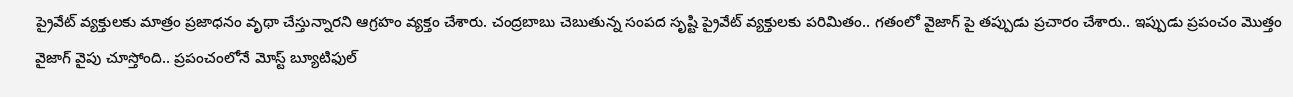ప్రైవేట్ వ్యక్తులకు మాత్రం ప్రజాధనం వృథా చేస్తున్నారని ఆగ్రహం వ్యక్తం చేశారు. చంద్రబాబు చెబుతున్న సంపద సృష్టి ప్రైవేట్ వ్యక్తులకు పరిమితం.. గతంలో వైజాగ్ పై తప్పుడు ప్రచారం చేశారు.. ఇప్పుడు ప్రపంచం మొత్తం వైజాగ్ వైపు చూస్తోంది.. ప్రపంచంలోనే మోస్ట్ బ్యూటిఫుల్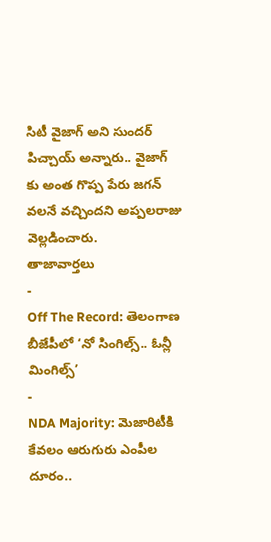సిటీ వైజాగ్ అని సుందర్ పిచ్చాయ్ అన్నారు.. వైజాగ్ కు అంత గొప్ప పేరు జగన్ వలనే వచ్చిందని అప్పలరాజు వెల్లడించారు.
తాజావార్తలు
-
Off The Record: తెలంగాణ బీజేపీలో ‘నో సింగిల్స్.. ఓన్లీ మింగిల్స్’
-
NDA Majority: మెజారిటీకి కేవలం ఆరుగురు ఎంపీల దూరం..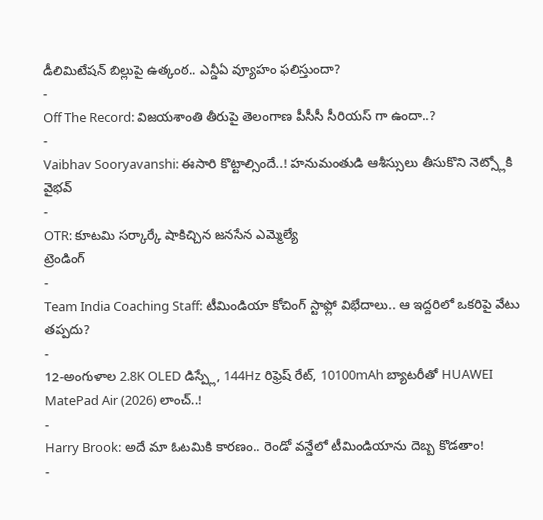డీలిమిటేషన్ బిల్లుపై ఉత్కంఠ.. ఎన్డీఏ వ్యూహం ఫలిస్తుందా?
-
Off The Record: విజయశాంతి తీరుపై తెలంగాణ పీసీసీ సీరియస్ గా ఉందా..?
-
Vaibhav Sooryavanshi: ఈసారి కొట్టాల్సిందే..! హనుమంతుడి ఆశీస్సులు తీసుకొని నెట్స్లోకి వైభవ్
-
OTR: కూటమి సర్కార్కే షాకిచ్చిన జనసేన ఎమ్మెల్యే
ట్రెండింగ్
-
Team India Coaching Staff: టీమిండియా కోచింగ్ స్టాఫ్లో విభేదాలు.. ఆ ఇద్దరిలో ఒకరిపై వేటు తప్పదు?
-
12-అంగుళాల 2.8K OLED డిస్ప్లే, 144Hz రిఫ్రెష్ రేట్, 10100mAh బ్యాటరీతో HUAWEI MatePad Air (2026) లాంచ్..!
-
Harry Brook: అదే మా ఓటమికి కారణం.. రెండో వన్డేలో టీమిండియాను దెబ్బ కొడతాం!
-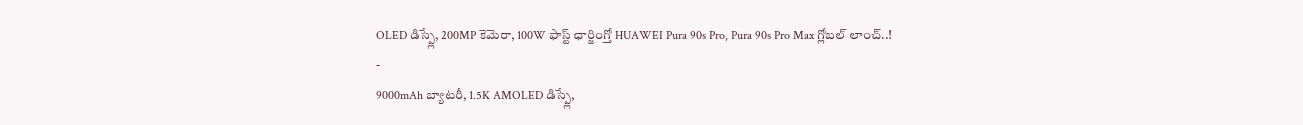OLED డిస్ప్లే, 200MP కెమెరా, 100W ఫాస్ట్ ఛార్జింగ్తో HUAWEI Pura 90s Pro, Pura 90s Pro Max గ్లోబల్ లాంచ్..!
-
9000mAh బ్యాటరీ, 1.5K AMOLED డిస్ప్లే,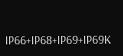IP66+IP68+IP69+IP69K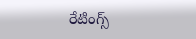రేటింగ్స్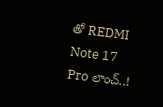తో REDMI Note 17 Pro లాంచ్..!